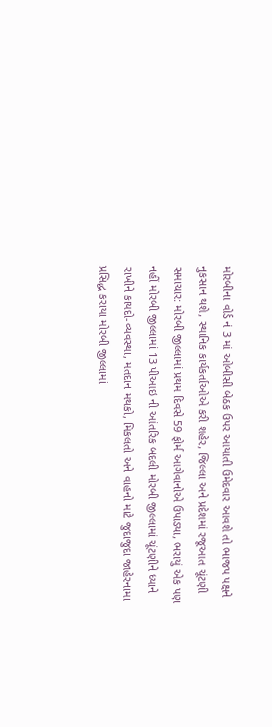મોરબીના વોર્ડ નં 3 માં ઓબીસી બેઠક ઉપર આયાતી ઉમેદવાર આવશે તો ભાજપ પક્ષને નુકસાન થશે, સ્થાનિક કાર્યકર્તાઓએ કરી શહેર, જિલ્લા અને પ્રદેશમાં રજૂઆત ચૂંટણી સમાચાર: મોરબી જીલ્લામાં પ્રથમ દિવસે 59 ફોર્મ આગેવાનોએ ઉપાડ્યા, ભરાયું એક પણ નહીં મોરબી જીલ્લામાં 13 પીઆઇ ની આંતરિક બદલી મોરબી જીલ્લામાં ચૂંટણીને ધ્યાને રાખીને કાયદો-વ્યવસ્થા, મતદાન મથકો, મિકલતો અને વાહનો માટે જુદાજુદા જાહેરનામા પ્રસિદ્ધ કરાયા મોરબી જીલ્લામાં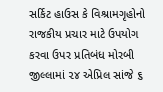સર્કિટ હાઉસ કે વિશ્રામગૃહોનો રાજકીય પ્રચાર માટે ઉપયોગ કરવા ઉપર પ્રતિબંધ મોરબી જીલ્લામાં ૨૪ એપ્રિલ સાંજે ૬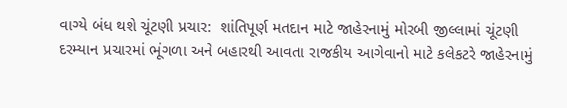વાગ્યે બંધ થશે ચૂંટણી પ્રચાર:  શાંતિપૂર્ણ મતદાન માટે જાહેરનામું મોરબી જીલ્લામાં ચૂંટણી દરમ્યાન પ્રચારમાં ભૂંગળા અને બહારથી આવતા રાજકીય આગેવાનો માટે કલેકટરે જાહેરનામું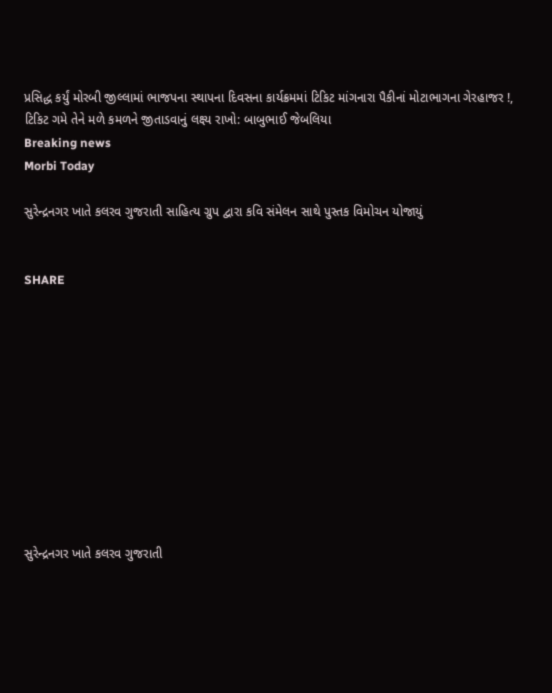પ્રસિદ્ધ કર્યું મોરબી જીલ્લામાં ભાજપના સ્થાપના દિવસના કાર્યક્રમમાં ટિકિટ માંગનારા પૈકીનાં મોટાભાગના ગેરહાજર !, ટિકિટ ગમે તેને મળે કમળને જીતાડવાનું લક્ષ્ય રાખો: બાબુભાઈ જેબલિયા
Breaking news
Morbi Today

સુરેન્દ્રનગર ખાતે કલરવ ગુજરાતી સાહિત્ય ગ્રુપ દ્વારા કવિ સંમેલન સાથે પુસ્તક વિમોચન યોજાયું


SHARE











સુરેન્દ્રનગર ખાતે કલરવ ગુજરાતી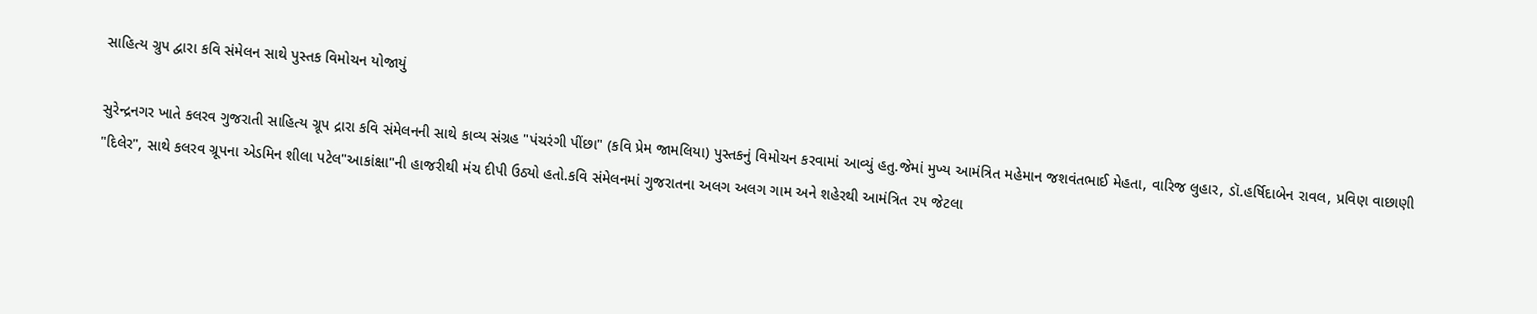સાહિત્ય ગ્રુપ દ્વારા કવિ સંમેલન સાથે પુસ્તક વિમોચન યોજાયું

સુરેન્દ્રનગર ખાતે કલરવ ગુજરાતી સાહિત્ય ગ્રૂપ દ્રારા કવિ સંમેલનની સાથે કાવ્ય સંગ્રહ "પંચરંગી પીંછા" (કવિ પ્રેમ જામલિયા) પુસ્તકનું વિમોચન કરવામાં આવ્યું હતુ.જેમાં મુખ્ય આમંત્રિત મહેમાન જશવંતભાઈ મેહતા, વારિજ લુહાર, ડૉ.હર્ષિદાબેન રાવલ, પ્રવિણ વાછાણી "દિલેર", સાથે કલરવ ગ્રૂપના એડમિન શીલા પટેલ"આકાંક્ષા"ની હાજરીથી મંચ દીપી ઉઠ્યો હતો.કવિ સંમેલનમાં ગુજરાતના અલગ અલગ ગામ અને શહેરથી આમંત્રિત ૨૫ જેટલા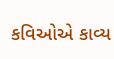કવિઓએ કાવ્ય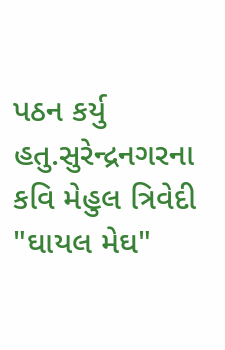પઠન કર્યુ હતુ.સુરેન્દ્રનગરના કવિ મેહુલ ત્રિવેદી "ઘાયલ મેઘ"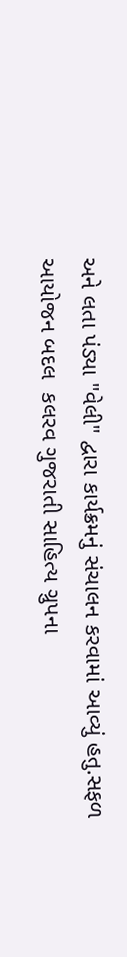અને લતા પંડ્યા "વેલી" દ્વારા કાર્યક્રમનું સંચાલન કરવામાં આવ્યું હતુ.સફળ આયોજન બદલ  કલરવ ગુજરાતી સાહિત્ય ગ્રુપના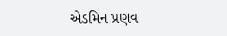એડમિન પ્રણવ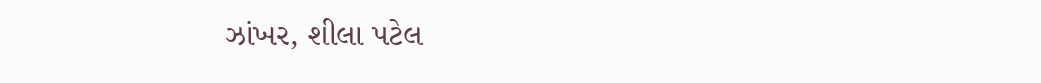ઝાંખર, શીલા પટેલ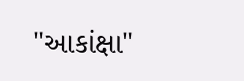"આકાંક્ષા"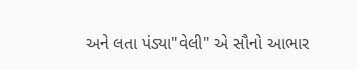અને લતા પંડ્યા"વેલી" એ સૌનો આભાર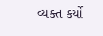વ્યક્ત કર્યો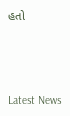હતો






Latest News